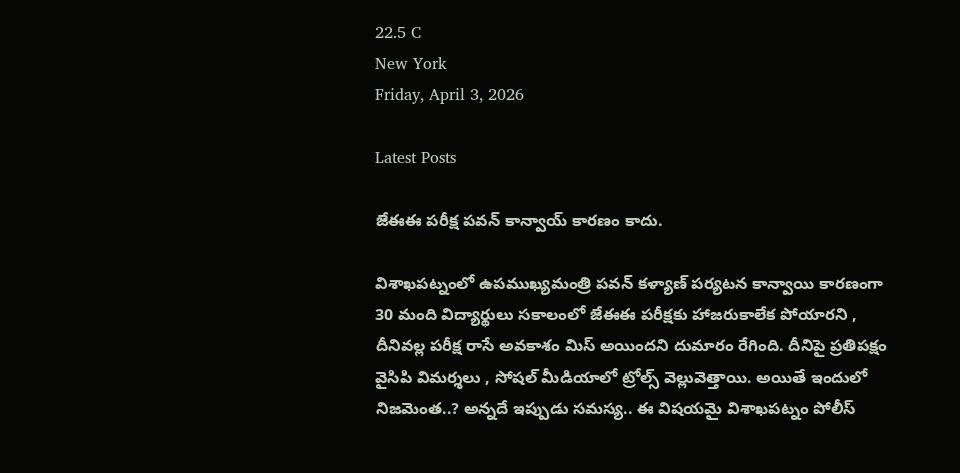22.5 C
New York
Friday, April 3, 2026

Latest Posts

జేఈఈ పరీక్ష పవన్ కాన్వాయ్ కారణం కాదు.

విశాఖపట్నంలో ఉపముఖ్యమంత్రి పవన్ కళ్యాణ్ పర్యటన కాన్వాయి కారణంగా 30 మంది విద్యార్థులు సకాలంలో జేఈఈ పరీక్షకు హాజరుకాలేక పోయారని , దీనివల్ల పరీక్ష రాసే అవకాశం మిస్ అయిందని దుమారం రేగింది. దీనిపై ప్రతిపక్షం వైసిపి విమర్శలు , సోషల్ మీడియాలో ట్రోల్స్ వెల్లువెత్తాయి. అయితే ఇందులో నిజమెంత..? అన్నదే ఇప్పుడు సమస్య.. ఈ విషయమై విశాఖపట్నం పోలీస్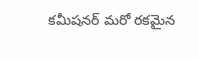కమీషనర్ మరో రకమైన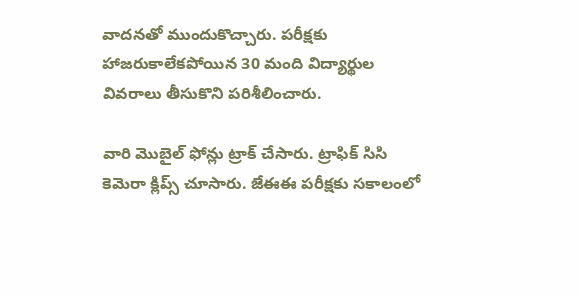వాదనతో ముందుకొచ్చారు. పరీక్షకు హాజరుకాలేకపోయిన 30 మంది విద్యార్థుల వివరాలు తీసుకొని పరిశీలించారు.

వారి మొబైల్ ఫోన్లు ట్రాక్ చేసారు. ట్రాఫిక్ సిసి కెమెరా క్లిప్స్ చూసారు. జేఈఈ పరీక్షకు సకాలంలో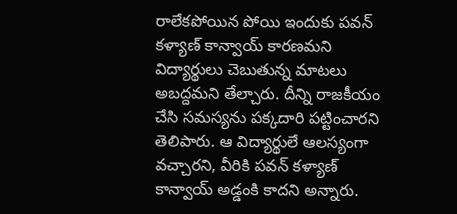రాలేకపోయిన పోయి ఇందుకు పవన్ కళ్యాణ్ కాన్వాయ్ కారణమని విద్యార్థులు చెబుతున్న మాటలు అబద్దమని తేల్చారు. దీన్ని రాజకీయం చేసి సమస్యను పక్కదారి పట్టించారని తెలిపారు. ఆ విద్యార్థులే ఆలస్యంగా వచ్చారని, వీరికి పవన్ కళ్యాణ్ కాన్వాయ్ అడ్డంకి కాదని అన్నారు.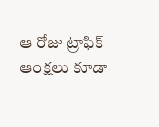ఆ రోజు ట్రాఫిక్ ఆంక్షలు కూడా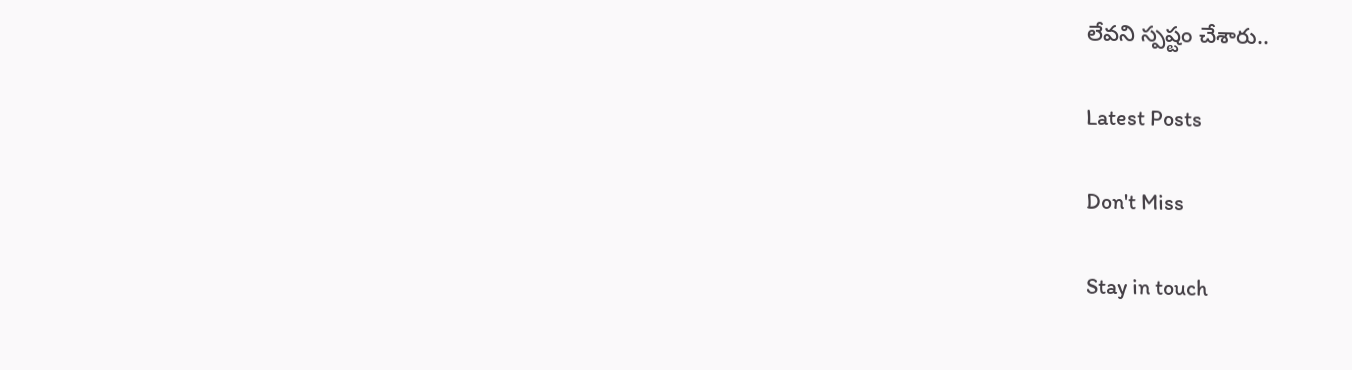లేవని స్పష్టం చేశారు..

Latest Posts

Don't Miss

Stay in touch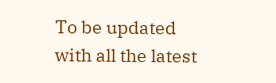To be updated with all the latest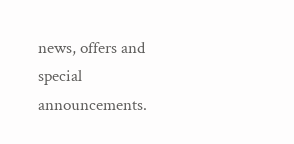news, offers and special announcements.